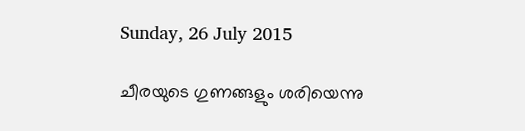Sunday, 26 July 2015

ചീരയുടെ ഗുണങ്ങളും ശരിയെന്നു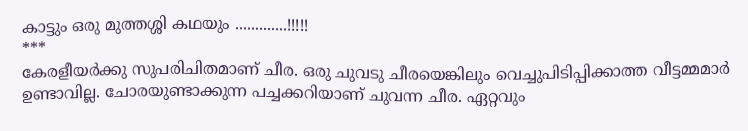കാട്ടും ഒരു മുത്തശ്ശി കഥയും .............!!!!!
***
കേരളീയര്‍ക്കു സുപരിചിതമാണ്‌ ചീര. ഒരു ചുവടു ചീരയെങ്കിലും വെച്ചുപിടിപ്പിക്കാത്ത വീട്ടമ്മമാര്‍ ഉണ്ടാവില്ല. ചോരയുണ്ടാക്കുന്ന പച്ചക്കറിയാണ്‌ ചുവന്ന ചീര. ഏറ്റവും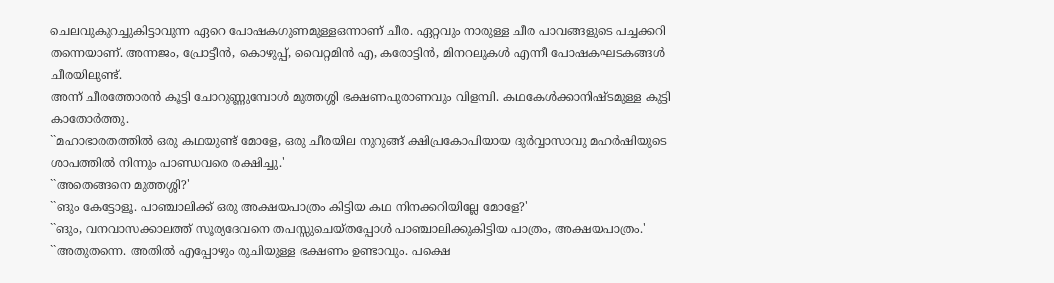ചെലവുകുറച്ചുകിട്ടാവുന്ന ഏറെ പോഷകഗുണമുള്ളഒന്നാണ്‌ ചീര. ഏറ്റവും നാരുള്ള ചീര പാവങ്ങളുടെ പച്ചക്കറി തന്നെയാണ്‌. അന്നജം, പ്രോട്ടീന്‍, കൊഴുപ്പ്‌, വൈറ്റമിന്‍ എ, കരോട്ടിന്‍, മിനറലുകള്‍ എന്നീ പോഷകഘടകങ്ങള്‍ ചീരയിലുണ്ട്‌.
അന്ന്‌ ചീരത്തോരന്‍ കൂട്ടി ചോറുണ്ണുമ്പോള്‍ മുത്തശ്ശി ഭക്ഷണപുരാണവും വിളമ്പി. കഥകേള്‍ക്കാനിഷ്‌ടമുള്ള കുട്ടി കാതോര്‍ത്തു.
``മഹാഭാരതത്തില്‍ ഒരു കഥയുണ്ട്‌ മോളേ, ഒരു ചീരയില നുറുങ്ങ്‌ ക്ഷിപ്രകോപിയായ ദുര്‍വ്വാസാവു മഹര്‍ഷിയുടെ ശാപത്തില്‍ നിന്നും പാണ്ഡവരെ രക്ഷിച്ചു.'
``അതെങ്ങനെ മുത്തശ്ശി?'
``ങും കേട്ടോളൂ. പാഞ്ചാലിക്ക്‌ ഒരു അക്ഷയപാത്രം കിട്ടിയ കഥ നിനക്കറിയില്ലേ മോളേ?'
``ങും, വനവാസക്കാലത്ത്‌ സൂര്യദേവനെ തപസ്സുചെയ്‌തപ്പോള്‍ പാഞ്ചാലിക്കുകിട്ടിയ പാത്രം, അക്ഷയപാത്രം.'
``അതുതന്നെ. അതില്‍ എപ്പോഴും രുചിയുള്ള ഭക്ഷണം ഉണ്ടാവും. പക്ഷെ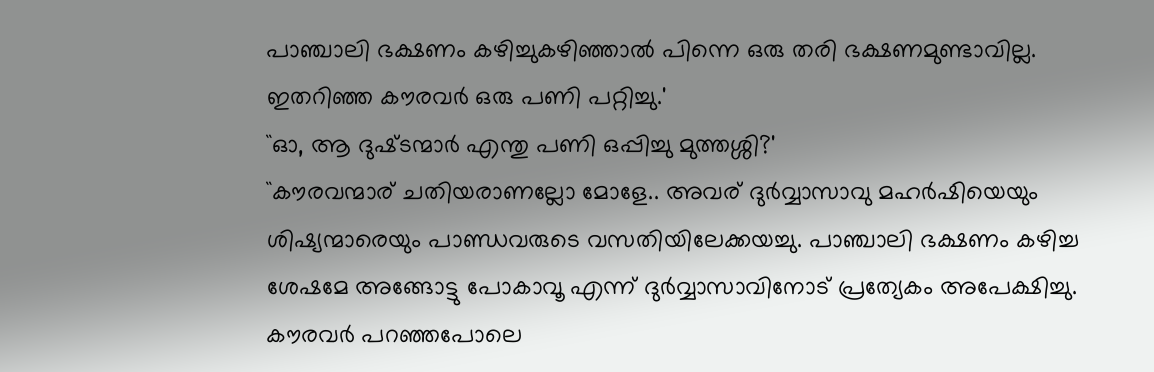പാഞ്ചാലി ഭക്ഷണം കഴിച്ചുകഴിഞ്ഞാല്‍ പിന്നെ ഒരു തരി ഭക്ഷണമുണ്ടാവില്ല. ഇതറിഞ്ഞ കൗരവര്‍ ഒരു പണി പറ്റിച്ചു.'
``ഓ, ആ ദുഷ്‌ടന്മാര്‍ എന്തു പണി ഒപ്പിച്ചു മുത്തശ്ശി?'
``കൗരവന്മാര്‌ ചതിയരാണല്ലോ മോളേ.. അവര്‌ ദുര്‍വ്വാസാവു മഹര്‍ഷിയെയും ശിഷ്യന്മാരെയും പാണ്ഡവരുടെ വസതിയിലേക്കയച്ചു. പാഞ്ചാലി ഭക്ഷണം കഴിച്ച ശേഷമേ അങ്ങോട്ടു പോകാവൂ എന്ന്‌ ദുര്‍വ്വാസാവിനോട്‌ പ്രത്യേകം അപേക്ഷിച്ചു. കൗരവര്‍ പറഞ്ഞപോലെ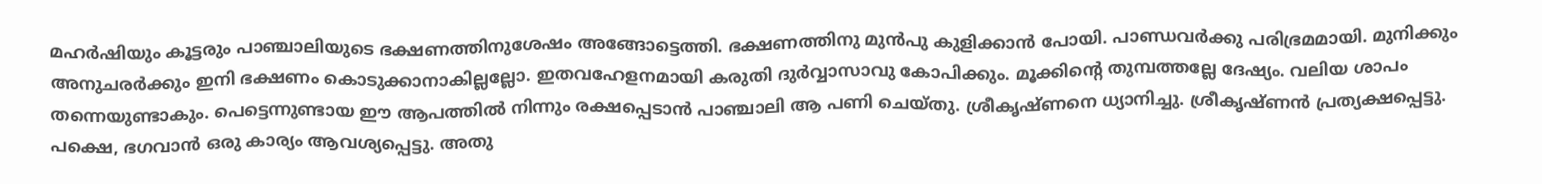മഹര്‍ഷിയും കൂട്ടരും പാഞ്ചാലിയുടെ ഭക്ഷണത്തിനുശേഷം അങ്ങോട്ടെത്തി. ഭക്ഷണത്തിനു മുന്‍പു കുളിക്കാന്‍ പോയി. പാണ്ഡവര്‍ക്കു പരിഭ്രമമായി. മുനിക്കും അനുചരര്‍ക്കും ഇനി ഭക്ഷണം കൊടുക്കാനാകില്ലല്ലോ. ഇതവഹേളനമായി കരുതി ദുര്‍വ്വാസാവു കോപിക്കും. മൂക്കിന്റെ തുമ്പത്തല്ലേ ദേഷ്യം. വലിയ ശാപം തന്നെയുണ്ടാകും. പെട്ടെന്നുണ്ടായ ഈ ആപത്തില്‍ നിന്നും രക്ഷപ്പെടാന്‍ പാഞ്ചാലി ആ പണി ചെയ്‌തു. ശ്രീകൃഷ്‌ണനെ ധ്യാനിച്ചു. ശ്രീകൃഷ്‌ണന്‍ പ്രത്യക്ഷപ്പെട്ടു. പക്ഷെ, ഭഗവാന്‍ ഒരു കാര്യം ആവശ്യപ്പെട്ടു. അതു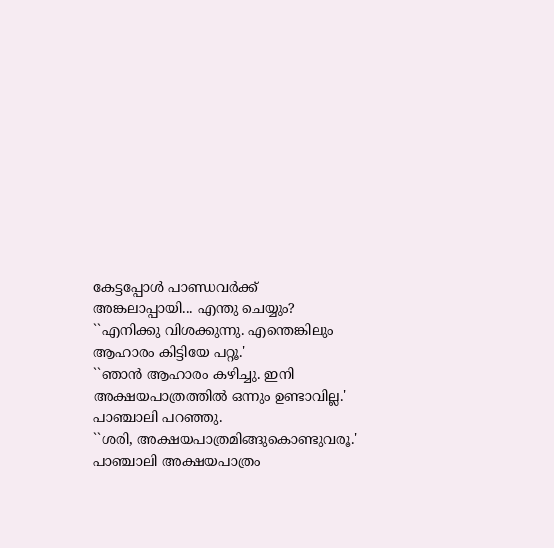കേട്ടപ്പോള്‍ പാണ്ഡവര്‍ക്ക്‌ അങ്കലാപ്പായി... എന്തു ചെയ്യും?
``എനിക്കു വിശക്കുന്നു. എന്തെങ്കിലും ആഹാരം കിട്ടിയേ പറ്റൂ.'
``ഞാന്‍ ആഹാരം കഴിച്ചു. ഇനി അക്ഷയപാത്രത്തില്‍ ഒന്നും ഉണ്ടാവില്ല.'
പാഞ്ചാലി പറഞ്ഞു.
``ശരി, അക്ഷയപാത്രമിങ്ങുകൊണ്ടുവരൂ.'
പാഞ്ചാലി അക്ഷയപാത്രം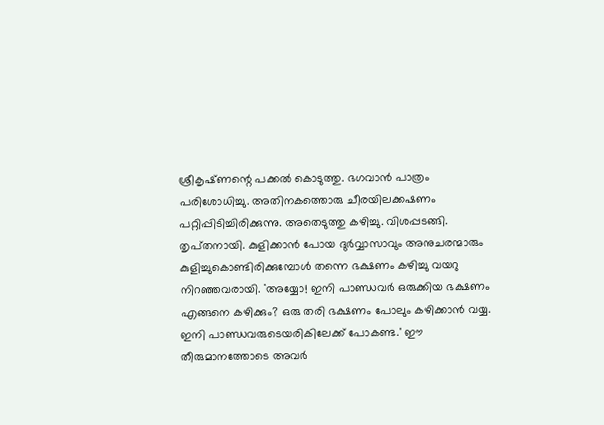ശ്രീകൃഷ്‌ണന്റെ പക്കല്‍ കൊടുത്തു. ഭഗവാന്‍ പാത്രം പരിശോധിച്ചു. അതിനകത്തൊരു ചീരയിലക്കഷണം പറ്റിപ്പിടിച്ചിരിക്കുന്നു. അതെടുത്തു കഴിച്ചു. വിശപ്പടങ്ങി. തൃപ്‌തനായി. കുളിക്കാന്‍ പോയ ദുര്‍വ്വാസാവും അനുചരന്മാരും കുളിച്ചുകൊണ്ടിരിക്കുമ്പോള്‍ തന്നെ ഭക്ഷണം കഴിച്ചു വയറു നിറഞ്ഞവരായി. ``അയ്യോ! ഇനി പാണ്ഡവര്‍ ഒരുക്കിയ ഭക്ഷണം എങ്ങനെ കഴിക്കും? ഒരു തരി ഭക്ഷണം പോലും കഴിക്കാന്‍ വയ്യ. ഇനി പാണ്ഡവരുടെയരികിലേക്ക്‌ പോകണ്ട.' ഈ തീരുമാനത്തോടെ അവര്‍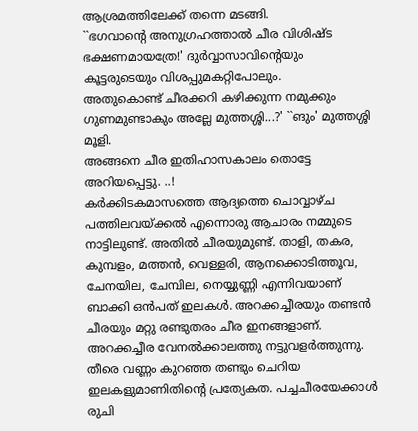ആശ്രമത്തിലേക്ക്‌ തന്നെ മടങ്ങി.
``ഭഗവാന്റെ അനുഗ്രഹത്താല്‍ ചീര വിശിഷ്‌ട ഭക്ഷണമായത്രേ!' ദുര്‍വ്വാസാവിന്റെയും കൂട്ടരുടെയും വിശപ്പുമകറ്റിപോലും.
അതുകൊണ്ട്‌ ചീരക്കറി കഴിക്കുന്ന നമുക്കും ഗുണമുണ്ടാകും അല്ലേ മുത്തശ്ശി...?' ``ങും' മുത്തശ്ശി മൂളി.
അങ്ങനെ ചീര ഇതിഹാസകാലം തൊട്ടേ അറിയപ്പെട്ടു. ..!
കര്‍ക്കിടകമാസത്തെ ആദ്യത്തെ ചൊവ്വാഴ്‌ച പത്തിലവയ്‌ക്കല്‍ എന്നൊരു ആചാരം നമ്മുടെ നാട്ടിലുണ്ട്‌. അതില്‍ ചീരയുമുണ്ട്‌. താളി, തകര, കുമ്പളം, മത്തന്‍, വെള്ളരി, ആനക്കൊടിത്തൂവ, ചേനയില, ചേമ്പില, നെയ്യുണ്ണി എന്നിവയാണ്‌ ബാക്കി ഒന്‍പത്‌ ഇലകള്‍. അറക്കച്ചീരയും തണ്ടന്‍ ചീരയും മറ്റു രണ്ടുതരം ചീര ഇനങ്ങളാണ്‌. അറക്കച്ചീര വേനല്‍ക്കാലത്തു നട്ടുവളര്‍ത്തുന്നു. തീരെ വണ്ണം കുറഞ്ഞ തണ്ടും ചെറിയ ഇലകളുമാണിതിന്റെ പ്രത്യേകത. പച്ചചീരയേക്കാള്‍ രുചി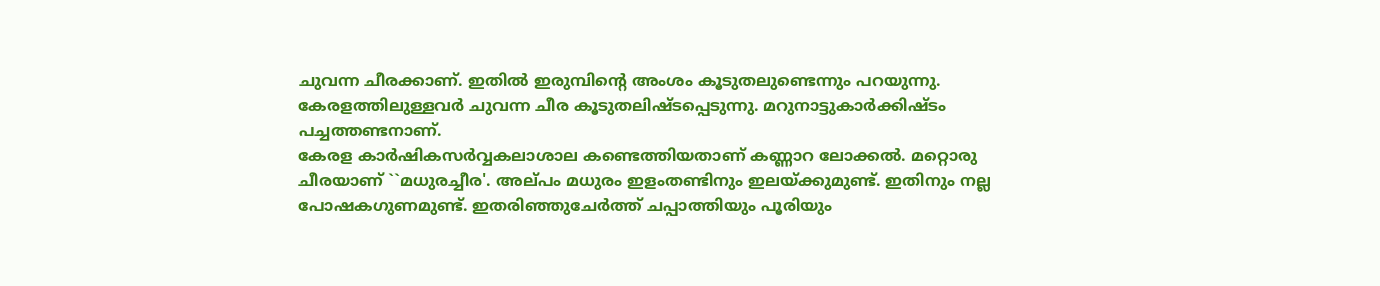ചുവന്ന ചീരക്കാണ്‌. ഇതില്‍ ഇരുമ്പിന്റെ അംശം കൂടുതലുണ്ടെന്നും പറയുന്നു. കേരളത്തിലുള്ളവര്‍ ചുവന്ന ചീര കൂടുതലിഷ്‌ടപ്പെടുന്നു. മറുനാട്ടുകാര്‍ക്കിഷ്‌ടം പച്ചത്തണ്ടനാണ്‌.
കേരള കാര്‍ഷികസര്‍വ്വകലാശാല കണ്ടെത്തിയതാണ്‌ കണ്ണാറ ലോക്കല്‍. മറ്റൊരു ചീരയാണ്‌ ``മധുരച്ചീര'. അല്‌പം മധുരം ഇളംതണ്ടിനും ഇലയ്‌ക്കുമുണ്ട്‌. ഇതിനും നല്ല പോഷകഗുണമുണ്ട്‌. ഇതരിഞ്ഞുചേര്‍ത്ത്‌ ചപ്പാത്തിയും പൂരിയും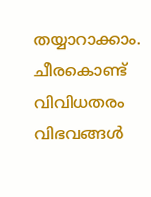തയ്യാറാക്കാം. ചീരകൊണ്ട്‌ വിവിധതരം വിഭവങ്ങള്‍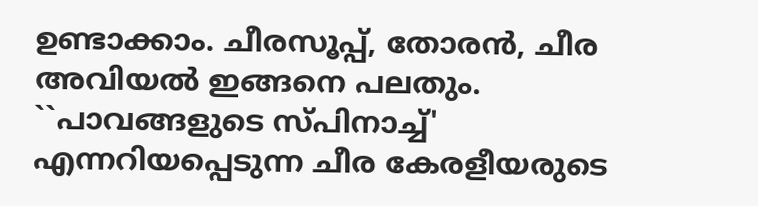ഉണ്ടാക്കാം. ചീരസൂപ്പ്‌, തോരന്‍, ചീര അവിയല്‍ ഇങ്ങനെ പലതും. ``പാവങ്ങളുടെ സ്‌പിനാച്ച്‌' എന്നറിയപ്പെടുന്ന ചീര കേരളീയരുടെ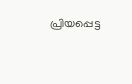പ്രിയപ്പെട്ട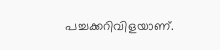പച്ചക്കറിവിളയാണ്‌.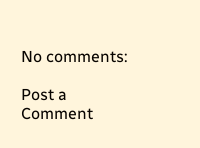No comments:

Post a Comment